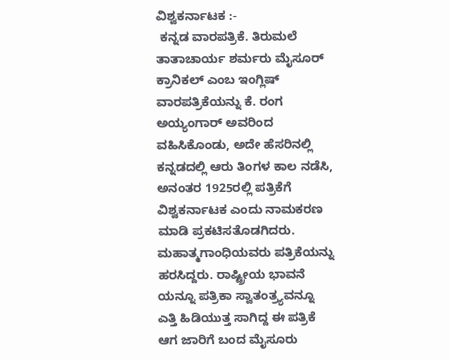ವಿಶ್ವಕರ್ನಾಟಕ :-
 ಕನ್ನಡ ವಾರಪತ್ರಿಕೆ. ತಿರುಮಲೆ ತಾತಾಚಾರ್ಯ ಶರ್ಮರು ಮೈಸೂರ್ ಕ್ರಾನಿಕಲ್ ಎಂಬ ಇಂಗ್ಲಿಷ್ ವಾರಪತ್ರಿಕೆಯನ್ನು ಕೆ. ರಂಗ ಅಯ್ಯಂಗಾರ್ ಅವರಿಂದ ವಹಿಸಿಕೊಂಡು, ಅದೇ ಹೆಸರಿನಲ್ಲಿ ಕನ್ನಡದಲ್ಲಿ ಆರು ತಿಂಗಳ ಕಾಲ ನಡೆಸಿ, ಅನಂತರ 1925ರಲ್ಲಿ ಪತ್ರಿಕೆಗೆ ವಿಶ್ವಕರ್ನಾಟಕ ಎಂದು ನಾಮಕರಣ ಮಾಡಿ ಪ್ರಕಟಿಸತೊಡಗಿದರು. ಮಹಾತ್ಮಗಾಂಧಿಯವರು ಪತ್ರಿಕೆಯನ್ನು ಹರಸಿದ್ದರು. ರಾಷ್ಟ್ರೀಯ ಭಾವನೆ ಯನ್ನೂ ಪತ್ರಿಕಾ ಸ್ವಾತಂತ್ರ್ಯವನ್ನೂ ಎತ್ತಿ ಹಿಡಿಯುತ್ತ ಸಾಗಿದ್ದ ಈ ಪತ್ರಿಕೆ ಆಗ ಜಾರಿಗೆ ಬಂದ ಮೈಸೂರು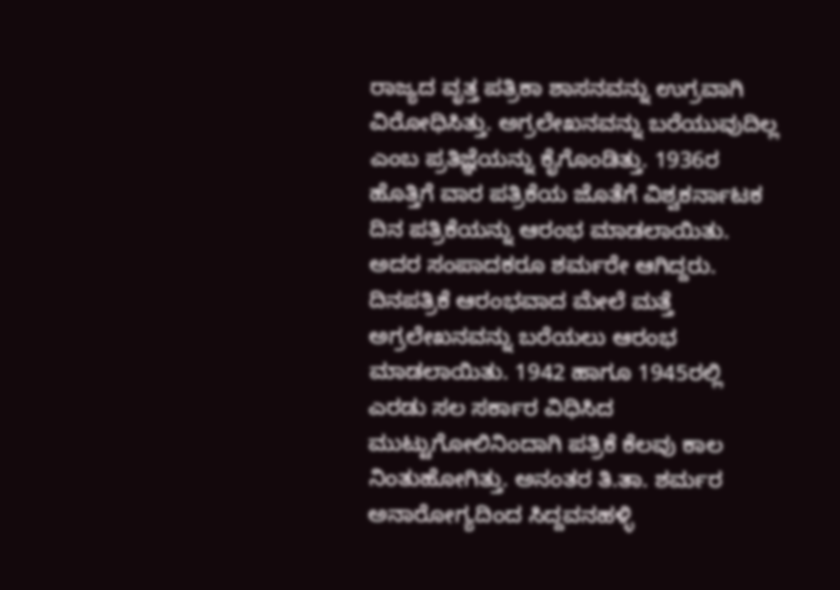ರಾಜ್ಯದ ವೃತ್ತ ಪತ್ರಿಕಾ ಶಾಸನವನ್ನು ಉಗ್ರವಾಗಿ ವಿರೋಧಿಸಿತ್ತು. ಅಗ್ರಲೇಖನವನ್ನು ಬರೆಯುವುದಿಲ್ಲ ಎಂಬ ಪ್ರತಿಜ್ಞೆಯನ್ನು ಕೈಗೊಂಡಿತ್ತು. 1936ರ ಹೊತ್ತಿಗೆ ವಾರ ಪತ್ರಿಕೆಯ ಜೊತೆಗೆ ವಿಶ್ವಕರ್ನಾಟಕ ದಿನ ಪತ್ರಿಕೆಯನ್ನು ಆರಂಭ ಮಾಡಲಾಯಿತು. ಅದರ ಸಂಪಾದಕರೂ ಶರ್ಮರೇ ಆಗಿದ್ದರು. ದಿನಪತ್ರಿಕೆ ಆರಂಭವಾದ ಮೇಲೆ ಮತ್ತೆ ಅಗ್ರಲೇಖನವನ್ನು ಬರೆಯಲು ಆರಂಭ ಮಾಡಲಾಯಿತು. 1942 ಹಾಗೂ 1945ರಲ್ಲಿ ಎರಡು ಸಲ ಸರ್ಕಾರ ವಿಧಿಸಿದ ಮುಟ್ಟುಗೋಲಿನಿಂದಾಗಿ ಪತ್ರಿಕೆ ಕೆಲವು ಕಾಲ ನಿಂತುಹೋಗಿತ್ತು. ಅನಂತರ ತಿ.ತಾ. ಶರ್ಮರ ಅನಾರೋಗ್ಯದಿಂದ ಸಿದ್ದವನಹಳ್ಳಿ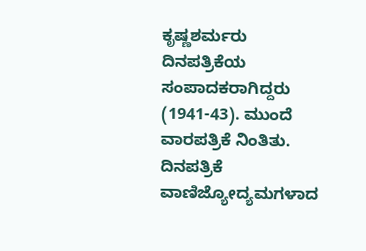ಕೃಷ್ಣಶರ್ಮರು ದಿನಪತ್ರಿಕೆಯ ಸಂಪಾದಕರಾಗಿದ್ದರು (1941-43). ಮುಂದೆ ವಾರಪತ್ರಿಕೆ ನಿಂತಿತು. ದಿನಪತ್ರಿಕೆ ವಾಣಿಜ್ಯೋದ್ಯಮಗಳಾದ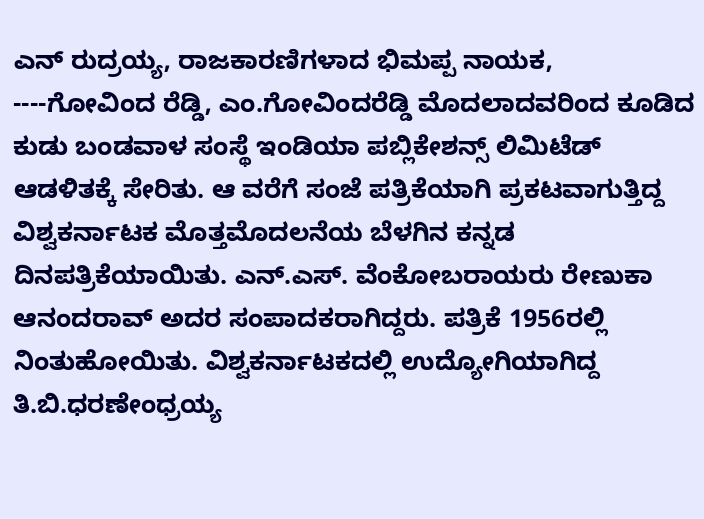ಎನ್ ರುದ್ರಯ್ಯ, ರಾಜಕಾರಣಿಗಳಾದ ಭಿಮಪ್ಪ ನಾಯಕ, ----ಗೋವಿಂದ ರೆಡ್ಡಿ, ಎಂ.ಗೋವಿಂದರೆಡ್ಡಿ ಮೊದಲಾದವರಿಂದ ಕೂಡಿದ ಕುಡು ಬಂಡವಾಳ ಸಂಸ್ಥೆ ಇಂಡಿಯಾ ಪಬ್ಲಿಕೇಶನ್ಸ್ ಲಿಮಿಟೆಡ್ ಆಡಳಿತಕ್ಕೆ ಸೇರಿತು. ಆ ವರೆಗೆ ಸಂಜೆ ಪತ್ರಿಕೆಯಾಗಿ ಪ್ರಕಟವಾಗುತ್ತಿದ್ದ ವಿಶ್ವಕರ್ನಾಟಕ ಮೊತ್ತಮೊದಲನೆಯ ಬೆಳಗಿನ ಕನ್ನಡ ದಿನಪತ್ರಿಕೆಯಾಯಿತು. ಎನ್.ಎಸ್. ವೆಂಕೋಬರಾಯರು ರೇಣುಕಾ ಆನಂದರಾವ್ ಅದರ ಸಂಪಾದಕರಾಗಿದ್ದರು. ಪತ್ರಿಕೆ 1956ರಲ್ಲಿ ನಿಂತುಹೋಯಿತು. ವಿಶ್ವಕರ್ನಾಟಕದಲ್ಲಿ ಉದ್ಯೋಗಿಯಾಗಿದ್ದ ತಿ.ಬಿ.ಧರಣೇಂಧ್ರಯ್ಯ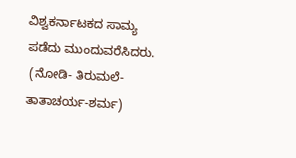ವಿಶ್ವಕರ್ನಾಟಕದ ಸಾಮ್ಯ ಪಡೆದು ಮುಂದುವರೆಸಿದರು.
 (ನೋಡಿ- ತಿರುಮಲೆ-ತಾತಾಚರ್ಯ-ಶರ್ಮ)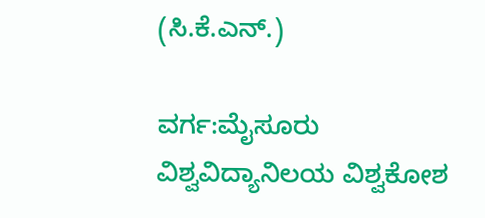(ಸಿ.ಕೆ.ಎನ್.)

ವರ್ಗ:ಮೈಸೂರು ವಿಶ್ವವಿದ್ಯಾನಿಲಯ ವಿಶ್ವಕೋಶ